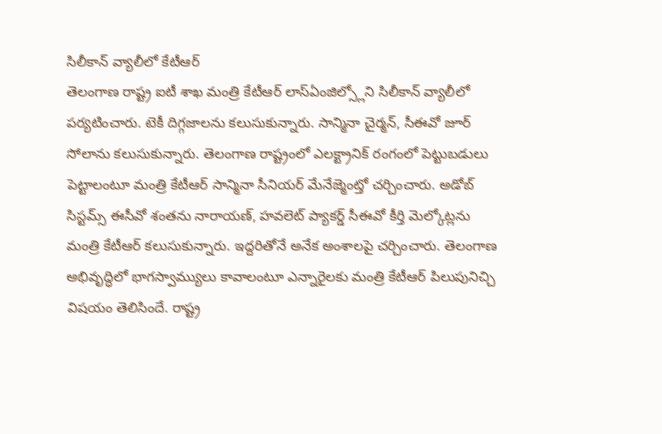సిలీకాన్ వ్యాలీలో కేటీఆర్
తెలంగాణ రాష్ట్ర ఐటీ శాఖ మంత్రి కేటీఆర్ లాస్ఏంజిల్స్లోని సిలీకాన్ వ్యాలీలో పర్యటించారు. టెకీ దిగ్గజాలను కలుసుకున్నారు. సాన్మినా చైర్మన్, సీఈవో జూర్ సోలాను కలుసుకున్నారు. తెలంగాణ రాష్ట్రంలో ఎలక్ట్రానిక్ రంగంలో పెట్టుబడులు పెట్టాలంటూ మంత్రి కేటీఆర్ సాన్మినా సీనియర్ మేనేజ్మెంట్తో చర్చించారు. అడోబ్ సిస్టమ్స్ ఈసీవో శంతను నారాయణ్, హవలెట్ ప్యాకర్డ్ సీఈవో కీర్తి మెల్కోట్లను మంత్రి కేటీఆర్ కలుసుకున్నారు. ఇద్దరితోనే అనేక అంశాలపై చర్చించారు. తెలంగాణ అభివృద్ధిలో భాగస్వామ్యులు కావాలంటూ ఎన్నారైలకు మంత్రి కేటీఆర్ పిలుపునిచ్చి విషయం తెలిసిందే. రాష్ట్ర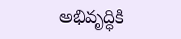అభివృద్ధికి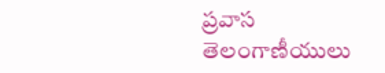ప్రవాస తెలంగాణీయులు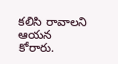కలిసి రావాలని ఆయన కోరారు.